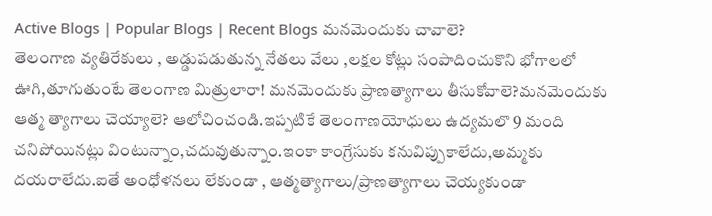Active Blogs | Popular Blogs | Recent Blogs మనమెందుకు చావాలె?
తెలంగాణ వ్యతిరేకులు , అడ్డుపడుతున్న నేతలు వేలు ,లక్షల కోట్లు సంపాదించుకొని భోగాలలో ఊగి,తూగుతుంటే తెలంగాణ మిత్రులారా! మనమెందుకు ప్రాణత్యాగాలు తీసుకోవాలె?మనమెందుకు ఆత్మ త్యాగాలు చెయ్యాలె? ఆలోచించండి.ఇప్పటికే తెలంగాణయోధులు ఉద్యమలొ 9 మంది చనిపోయినట్లు వింటున్నాం,చదువుతున్నాం.ఇంకా కాంగ్రేసుకు కనువిప్పుకాలేదు,అమ్మకు దయరాలేదు.ఐతే అంధోళనలు లేకుండా , ఆత్మత్యాగాలు/ప్రాణత్యాగాలు చెయ్యకుండా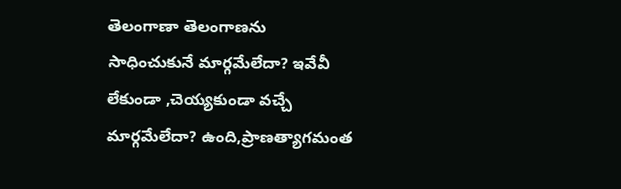తెలంగాణా తెలంగాణను సాధించుకునే మార్గమేలేదా? ఇవేవీ లేకుండా ,చెయ్యకుండా వచ్చే మార్గమేలేదా? ఉంది,ప్రాణత్యాగమంత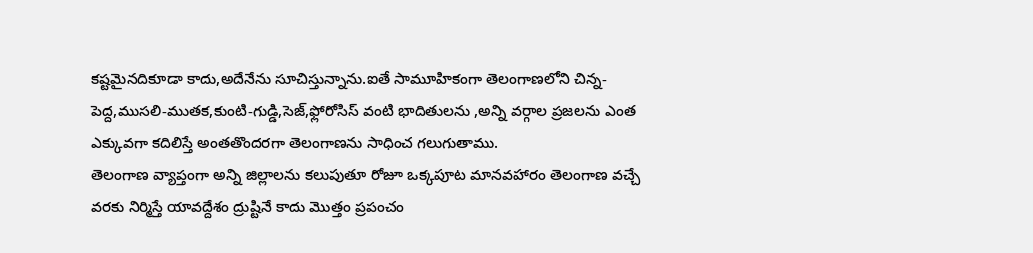కష్టమైనదికూడా కాదు,అదేనేను సూచిస్తున్నాను.ఐతే సామూహికంగా తెలంగాణలోని చిన్న-పెద్ద,ముసలి-ముతక,కుంటి-గుడ్డి,సెజ్,ఫ్లోరోసిస్ వంటి భాదితులను ,అన్ని వర్గాల ప్రజలను ఎంత ఎక్కువగా కదిలిస్తే అంతతొందరగా తెలంగాణను సాధించ గలుగుతాము.
తెలంగాణ వ్యాప్తంగా అన్ని జిల్లాలను కలుపుతూ రోజూ ఒక్కపూట మానవహారం తెలంగాణ వచ్చే వరకు నిర్మిస్తే యావద్దేశం ద్రుష్టినే కాదు మొత్తం ప్రపంచం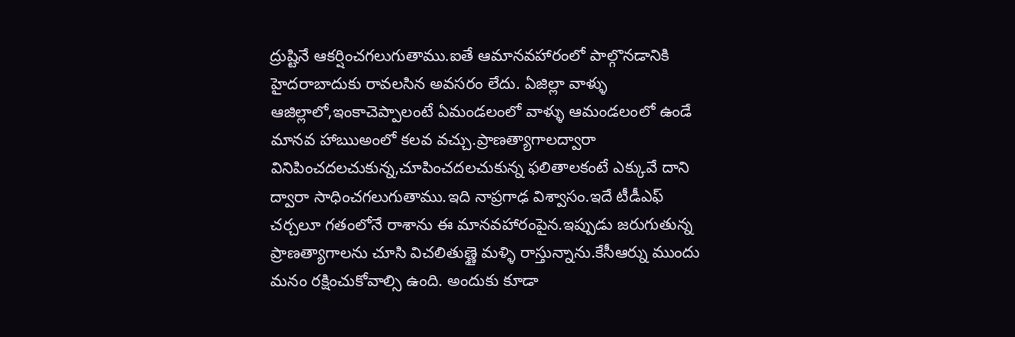ద్రుష్టినే ఆకర్షించగలుగుతాము.ఐతే ఆమానవహారంలో పాల్గొనడానికి హైదరాబాదుకు రావలసిన అవసరం లేదు. ఏజిల్లా వాళ్ళు ఆజిల్లాలో,ఇంకాచెప్పాలంటే ఏమండలంలో వాళ్ళు ఆమండలంలో ఉండే మానవ హాఋఅంలో కలవ వచ్చు.ప్రాణత్యాగాలద్వారా
వినిపించదలచుకున్న,చూపించదలచుకున్న ఫలితాలకంటే ఎక్కువే దాని ద్వారా సాధించగలుగుతాము.ఇది నాప్రగాఢ విశ్వాసం.ఇదే టీడీఎఫ్ చర్చలూ గతంలోనే రాశాను ఈ మానవహారంపైన.ఇప్పుడు జరుగుతున్న ప్రాణత్యాగాలను చూసి విచలితుణ్ణై మళ్ళి రాస్తున్నాను.కేసీఆర్ను ముందు మనం రక్షించుకోవాల్సి ఉంది. అందుకు కూడా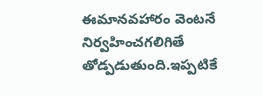ఈమానవహారం వెంటనే నిర్వహించగలిగితే తోడ్పడుతుంది.ఇప్పటికే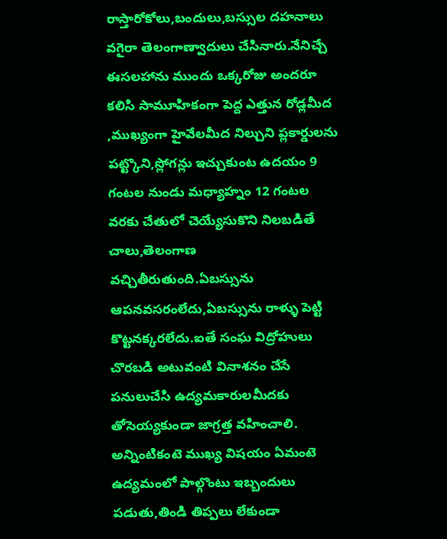రాస్తారోకోలు,బందులు,బస్సుల దహనాలు వగైరా తెలంగాణ్వాదులు చేసినారు.నేనిచ్చే ఈసలహాను ముందు ఒక్కరోజు అందరూ కలిసి సామూహికంగా పెద్ద ఎత్తున రోడ్లమీద ,ముఖ్యంగా హైవేలమీద నిల్చుని ప్లకార్డులను పట్ట్కొని,స్లోగన్లు ఇచ్చుకుంట ఉదయం 9 గంటల నుండు మధ్యాహ్నం 12 గంటల వరకు చేతులో చెయ్యేసుకొని నిలబడితే చాలు,తెలంగాణ వచ్చితీరుతుంది.ఏబస్సును ఆపనవసరంలేదు,ఏబస్సును రాళ్ళు పెట్టి కొట్టనక్కరలేదు.ఐతే సంఘ విద్రోహులు చొరబడి అటువంటి వినాశనం చేసే పనులుచేసి ఉద్యమకారులమీదకు తోసెయ్యకుండా జాగ్రత్త వహించాలి. అన్నింటికంటె ముఖ్య విషయం ఏమంటె ఉద్యమంలో పాల్గొంటు ఇబ్బందులు పడుతు,తిండి తిప్పలు లేకుండా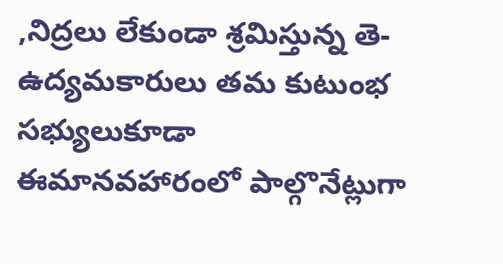,నిద్రలు లేకుండా శ్రమిస్తున్న తె-ఉద్యమకారులు తమ కుటుంభ సభ్యులుకూడా ఈమానవహారంలో పాల్గొనేట్లుగా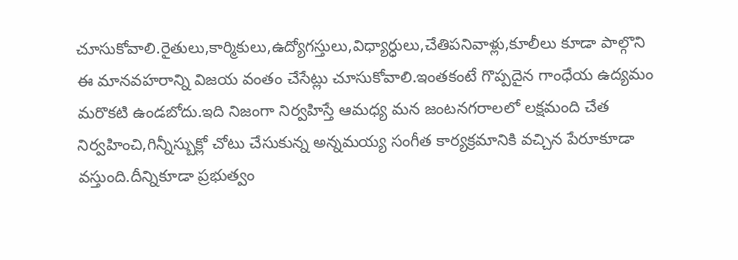చూసుకోవాలి.రైతులు,కార్మికులు,ఉద్యోగస్తులు,విధ్యార్ధులు,చేతిపనివాళ్లు,కూలీలు కూడా పాల్గొని ఈ మానవహరాన్ని విజయ వంతం చేసేట్లు చూసుకోవాలి.ఇంతకంటే గొప్పదైన గాంధేయ ఉద్యమం మరొకటి ఉండబోదు.ఇది నిజంగా నిర్వహిస్తే ఆమధ్య మన జంటనగరాలలో లక్షమంది చేత నిర్వహించి,గిన్నీస్బుక్లో చోటు చేసుకున్న అన్నమయ్య సంగీత కార్యక్రమానికి వచ్చిన పేరూకూడా వస్తుంది.దీన్నికూడా ప్రభుత్వం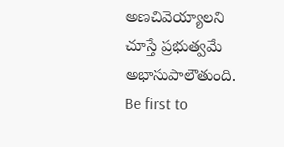అణచివెయ్యాలని చూస్తే ప్రభుత్వమే అభాసుపాలౌతుంది.
Be first to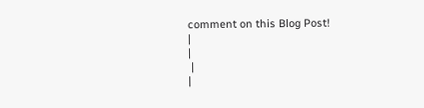comment on this Blog Post!
|
|
 |
|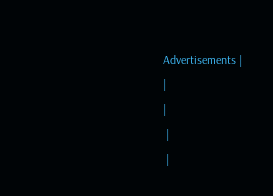Advertisements |
|
|
 |
 |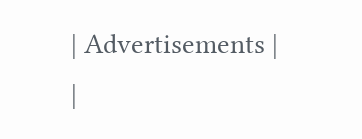| Advertisements |
|